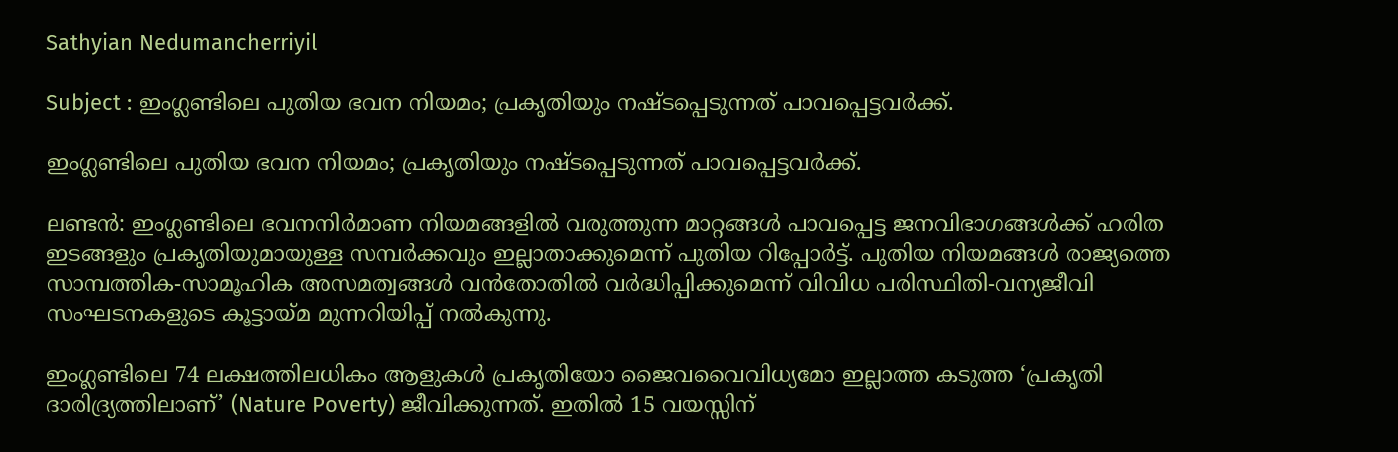Sathyian Nedumancherriyil

Subject : ഇംഗ്ലണ്ടിലെ പുതിയ ഭവന നിയമം; പ്രകൃതിയും നഷ്ടപ്പെടുന്നത് പാവപ്പെട്ടവർക്ക്.

ഇംഗ്ലണ്ടിലെ പുതിയ ഭവന നിയമം; പ്രകൃതിയും നഷ്ടപ്പെടുന്നത് പാവപ്പെട്ടവർക്ക്.

ലണ്ടൻ: ഇംഗ്ലണ്ടിലെ ഭവനനിർമാണ നിയമങ്ങളിൽ വരുത്തുന്ന മാറ്റങ്ങൾ പാവപ്പെട്ട ജനവിഭാഗങ്ങൾക്ക് ഹരിത ഇടങ്ങളും പ്രകൃതിയുമായുള്ള സമ്പർക്കവും ഇല്ലാതാക്കുമെന്ന് പുതിയ റിപ്പോർട്ട്. പുതിയ നിയമങ്ങൾ രാജ്യത്തെ സാമ്പത്തിക-സാമൂഹിക അസമത്വങ്ങൾ വൻതോതിൽ വർദ്ധിപ്പിക്കുമെന്ന് വിവിധ പരിസ്ഥിതി-വന്യജീവി സംഘടനകളുടെ കൂട്ടായ്മ മുന്നറിയിപ്പ് നൽകുന്നു.

ഇംഗ്ലണ്ടിലെ 74 ലക്ഷത്തിലധികം ആളുകൾ പ്രകൃതിയോ ജൈവവൈവിധ്യമോ ഇല്ലാത്ത കടുത്ത ‘പ്രകൃതി ദാരിദ്ര്യത്തിലാണ്’ (Nature Poverty) ജീവിക്കുന്നത്. ഇതിൽ 15 വയസ്സിന്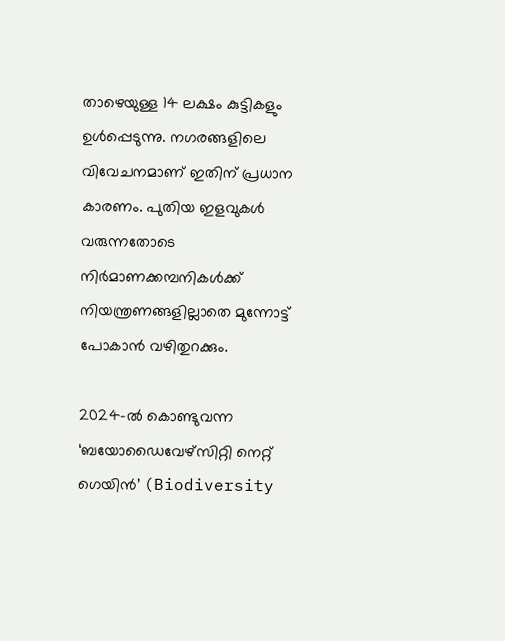താഴെയുള്ള 14 ലക്ഷം കുട്ടികളും ഉൾപ്പെടുന്നു. നഗരങ്ങളിലെ വിവേചനമാണ് ഇതിന് പ്രധാന കാരണം. പുതിയ ഇളവുകൾ വരുന്നതോടെ നിർമാണക്കമ്പനികൾക്ക് നിയന്ത്രണങ്ങളില്ലാതെ മുന്നോട്ട് പോകാൻ വഴിതുറക്കും.

2024-ൽ കൊണ്ടുവന്ന ‘ബയോഡൈവേഴ്സിറ്റി നെറ്റ് ഗെയിൻ’ (Biodiversity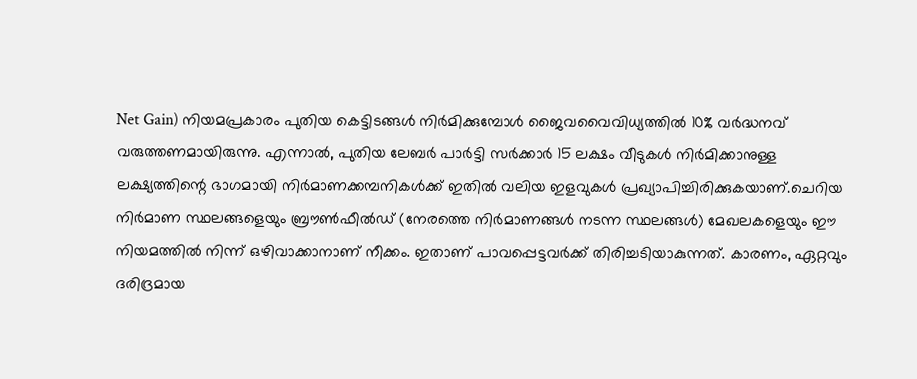Net Gain) നിയമപ്രകാരം പുതിയ കെട്ടിടങ്ങൾ നിർമിക്കുമ്പോൾ ജൈവവൈവിധ്യത്തിൽ 10% വർദ്ധനവ് വരുത്തണമായിരുന്നു. എന്നാൽ, പുതിയ ലേബർ പാർട്ടി സർക്കാർ 15 ലക്ഷം വീടുകൾ നിർമിക്കാനുള്ള ലക്ഷ്യത്തിന്റെ ഭാഗമായി നിർമാണക്കമ്പനികൾക്ക് ഇതിൽ വലിയ ഇളവുകൾ പ്രഖ്യാപിച്ചിരിക്കുകയാണ്.ചെറിയ നിർമാണ സ്ഥലങ്ങളെയും ബ്രൗൺഫീൽഡ് (നേരത്തെ നിർമാണങ്ങൾ നടന്ന സ്ഥലങ്ങൾ) മേഖലകളെയും ഈ നിയമത്തിൽ നിന്ന് ഒഴിവാക്കാനാണ് നീക്കം. ഇതാണ് പാവപ്പെട്ടവർക്ക് തിരിച്ചടിയാകുന്നത്. കാരണം, ഏറ്റവും ദരിദ്രമായ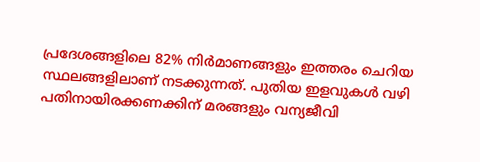പ്രദേശങ്ങളിലെ 82% നിർമാണങ്ങളും ഇത്തരം ചെറിയ സ്ഥലങ്ങളിലാണ് നടക്കുന്നത്. പുതിയ ഇളവുകൾ വഴി പതിനായിരക്കണക്കിന് മരങ്ങളും വന്യജീവി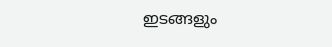ഇടങ്ങളും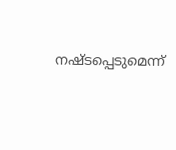നഷ്ടപ്പെടുമെന്ന്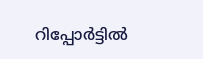റിപ്പോർട്ടിൽ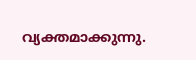വ്യക്തമാക്കുന്നു.